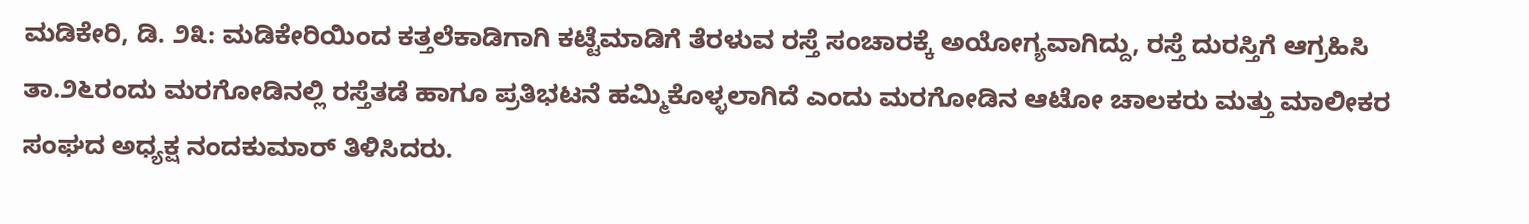ಮಡಿಕೇರಿ, ಡಿ. ೨೩: ಮಡಿಕೇರಿಯಿಂದ ಕತ್ತಲೆಕಾಡಿಗಾಗಿ ಕಟ್ಟೆಮಾಡಿಗೆ ತೆರಳುವ ರಸ್ತೆ ಸಂಚಾರಕ್ಕೆ ಅಯೋಗ್ಯವಾಗಿದ್ದು, ರಸ್ತೆ ದುರಸ್ತಿಗೆ ಆಗ್ರಹಿಸಿ ತಾ.೨೬ರಂದು ಮರಗೋಡಿನಲ್ಲಿ ರಸ್ತೆತಡೆ ಹಾಗೂ ಪ್ರತಿಭಟನೆ ಹಮ್ಮಿಕೊಳ್ಳಲಾಗಿದೆ ಎಂದು ಮರಗೋಡಿನ ಆಟೋ ಚಾಲಕರು ಮತ್ತು ಮಾಲೀಕರ ಸಂಘದ ಅಧ್ಯಕ್ಷ ನಂದಕುಮಾರ್ ತಿಳಿಸಿದರು.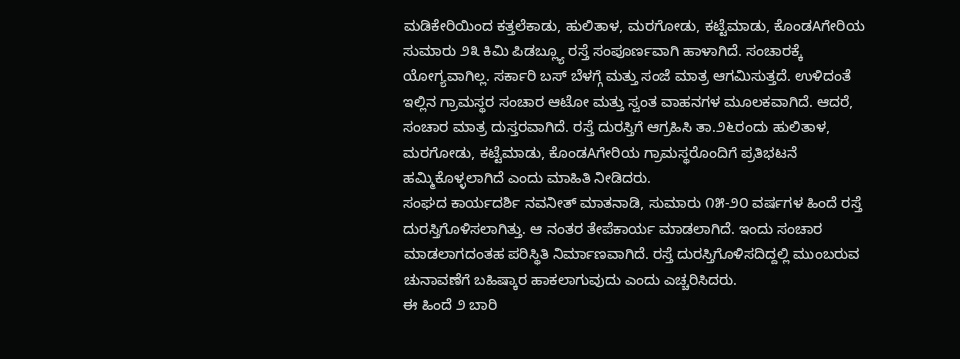ಮಡಿಕೇರಿಯಿಂದ ಕತ್ತಲೆಕಾಡು, ಹುಲಿತಾಳ, ಮರಗೋಡು, ಕಟ್ಟೆಮಾಡು, ಕೊಂಡAಗೇರಿಯ ಸುಮಾರು ೨೩ ಕಿಮಿ ಪಿಡಬ್ಲ್ಯೂ ರಸ್ತೆ ಸಂಪೂರ್ಣವಾಗಿ ಹಾಳಾಗಿದೆ. ಸಂಚಾರಕ್ಕೆ ಯೋಗ್ಯವಾಗಿಲ್ಲ. ಸರ್ಕಾರಿ ಬಸ್ ಬೆಳಗ್ಗೆ ಮತ್ತು ಸಂಜೆ ಮಾತ್ರ ಆಗಮಿಸುತ್ತದೆ. ಉಳಿದಂತೆ ಇಲ್ಲಿನ ಗ್ರಾಮಸ್ಥರ ಸಂಚಾರ ಆಟೋ ಮತ್ತು ಸ್ವಂತ ವಾಹನಗಳ ಮೂಲಕವಾಗಿದೆ. ಆದರೆ, ಸಂಚಾರ ಮಾತ್ರ ದುಸ್ತರವಾಗಿದೆ. ರಸ್ತೆ ದುರಸ್ತಿಗೆ ಆಗ್ರಹಿಸಿ ತಾ.೨೬ರಂದು ಹುಲಿತಾಳ, ಮರಗೋಡು, ಕಟ್ಟೆಮಾಡು, ಕೊಂಡAಗೇರಿಯ ಗ್ರಾಮಸ್ಥರೊಂದಿಗೆ ಪ್ರತಿಭಟನೆ ಹಮ್ಮಿಕೊಳ್ಳಲಾಗಿದೆ ಎಂದು ಮಾಹಿತಿ ನೀಡಿದರು.
ಸಂಘದ ಕಾರ್ಯದರ್ಶಿ ನವನೀತ್ ಮಾತನಾಡಿ, ಸುಮಾರು ೧೫-೨೦ ವರ್ಷಗಳ ಹಿಂದೆ ರಸ್ತೆ ದುರಸ್ತಿಗೊಳಿಸಲಾಗಿತ್ತು. ಆ ನಂತರ ತೇಪೆಕಾರ್ಯ ಮಾಡಲಾಗಿದೆ. ಇಂದು ಸಂಚಾರ ಮಾಡಲಾಗದಂತಹ ಪರಿಸ್ಥಿತಿ ನಿರ್ಮಾಣವಾಗಿದೆ. ರಸ್ತೆ ದುರಸ್ತಿಗೊಳಿಸದಿದ್ದಲ್ಲಿ ಮುಂಬರುವ ಚುನಾವಣೆಗೆ ಬಹಿಷ್ಕಾರ ಹಾಕಲಾಗುವುದು ಎಂದು ಎಚ್ಚರಿಸಿದರು.
ಈ ಹಿಂದೆ ೨ ಬಾರಿ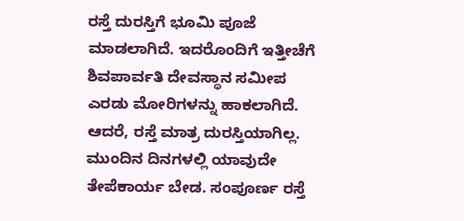ರಸ್ತೆ ದುರಸ್ತಿಗೆ ಭೂಮಿ ಪೂಜೆ ಮಾಡಲಾಗಿದೆ. ಇದರೊಂದಿಗೆ ಇತ್ತೀಚೆಗೆ ಶಿವಪಾರ್ವತಿ ದೇವಸ್ಥಾನ ಸಮೀಪ ಎರಡು ಮೋರಿಗಳನ್ನು ಹಾಕಲಾಗಿದೆ. ಆದರೆ, ರಸ್ತೆ ಮಾತ್ರ ದುರಸ್ತಿಯಾಗಿಲ್ಲ. ಮುಂದಿನ ದಿನಗಳಲ್ಲಿ ಯಾವುದೇ ತೇಪೆಕಾರ್ಯ ಬೇಡ. ಸಂಪೂರ್ಣ ರಸ್ತೆ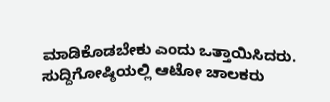ಮಾಡಿಕೊಡಬೇಕು ಎಂದು ಒತ್ತಾಯಿಸಿದರು.
ಸುದ್ದಿಗೋಷ್ಠಿಯಲ್ಲಿ ಆಟೋ ಚಾಲಕರು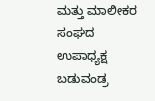ಮತ್ತು ಮಾಲೀಕರ ಸಂಘದ ಉಪಾಧ್ಯಕ್ಷ ಬಡುವಂಡ್ರ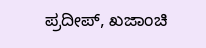ಪ್ರದೀಪ್, ಖಜಾಂಚಿ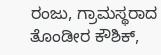ರಂಜು, ಗ್ರಾಮಸ್ಥರಾದ ತೊಂಡೀರ ಕೌಶಿಕ್,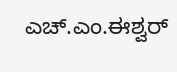ಎಚ್.ಎಂ.ಈಶ್ವರ್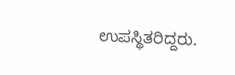ಉಪಸ್ಥಿತರಿದ್ದರು.